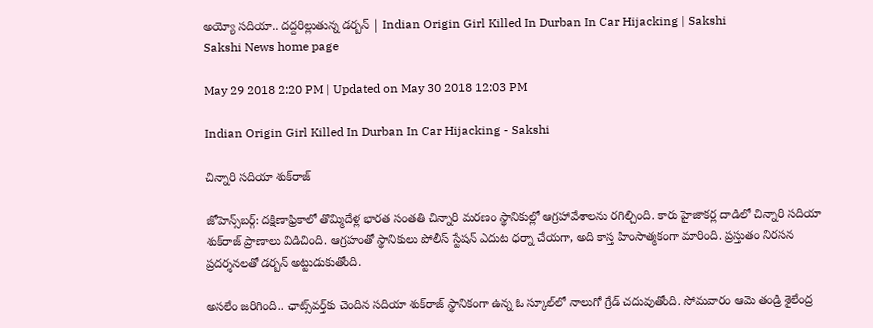అయ్యో సదియా.. దద్దరిల్లుతున్న డర్బన్‌ | Indian Origin Girl Killed In Durban In Car Hijacking | Sakshi
Sakshi News home page

May 29 2018 2:20 PM | Updated on May 30 2018 12:03 PM

Indian Origin Girl Killed In Durban In Car Hijacking - Sakshi

చిన్నారి సదియా శుక్‌రాజ్‌

జోహెన్స్‌బర్గ్‌: దక్షిణాఫ్రికాలో తొమ్మిదేళ్ల భారత సంతతి చిన్నారి మరణం స్థానికుల్లో ఆగ్రహావేశాలను రగిల్చింది. కారు హైజాకర్ల దాడిలో చిన్నారి సదియా శుక్‌రాజ్‌ ప్రాణాలు విడిచింది. ఆగ్రహంతో స్థానికులు పోలీస్‌ స్టేషన్‌ ఎదుట ధర్నా చేయగా, అది కాస్త హింసాత్మకంగా మారింది. ప్రస్తుతం నిరసన ప్రదర్శనలతో డర్బన్‌ అట్టుడుకుతోంది.

అసలేం జరిగింది.. ఛాట్స్‌వర్త్‌కు చెందిన సదియా శుక్‌రాజ్‌ స్థానికంగా ఉన్న ఓ స్కూల్‌లో నాలుగో గ్రేడ్‌ చదువుతోంది. సోమవారం ఆమె తండ్రి శైలేంద్ర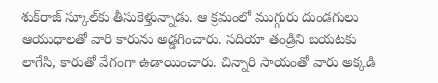శుక్‌రాజ్‌ స్కూల్‌కు తీసుకెళ్తున్నాడు. ఆ క్రమంలో ముగ్గురు దుండగులు ఆయుధాలతో వారి కారును అడ్డగించారు. సదియా తండ్రిని బయటకు లాగేసి, కారుతో వేగంగా ఉడాయించారు. చిన్నారి సాయంతో వారు అక్కడి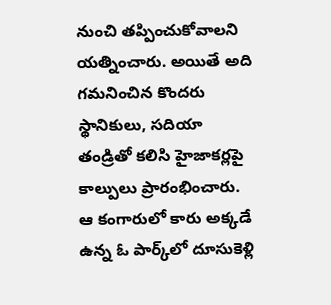నుంచి తప్పించుకోవాలని యత్నించారు. అయితే అది గమనించిన కొందరు స్థానికులు, సదియా తండ్రితో కలిసి హైజాకర్లపై కాల్పులు ప్రారంభించారు. ఆ కంగారులో కారు అక్కడే ఉన్న ఓ పార్క్‌లో దూసుకెళ్లి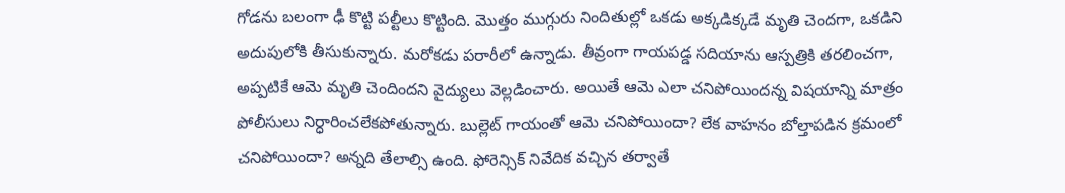గోడను బలంగా ఢీ కొట్టి పల్టీలు కొట్టింది. మొత్తం ముగ్గురు నిందితుల్లో ఒకడు అక్కడిక్కడే మృతి చెందగా, ఒకడిని అదుపులోకి తీసుకున్నారు. మరోకడు పరారీలో ఉన్నాడు. తీవ్రంగా గాయపడ్డ సదియాను ఆస్పత్రికి తరలించగా, అప్పటికే ఆమె మృతి చెందిందని వైద్యులు వెల్లడించారు. అయితే ఆమె ఎలా చనిపోయిందన్న విషయాన్ని మాత్రం పోలీసులు నిర్ధారించలేకపోతున్నారు. బుల్లెట్‌ గాయంతో ఆమె చనిపోయిందా? లేక వాహనం బోల్తాపడిన క్రమంలో చనిపోయిందా? అన్నది తేలాల్సి ఉంది. ఫోరెన్సిక్‌ నివేదిక వచ్చిన తర్వాతే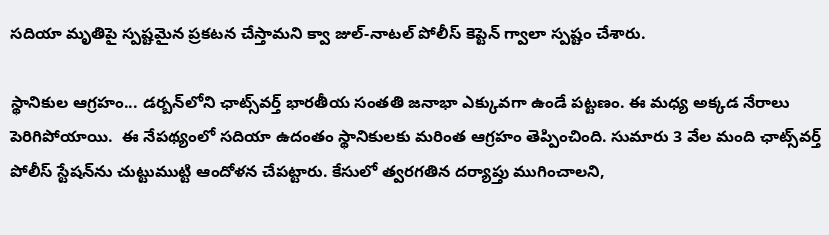సదియా మృతిపై స్పష్టమైన ప్రకటన చేస్తామని క్వా జుల్‌-నాటల్‌ పోలీస్‌ కెప్టెన్‌ గ్వాలా స్పష్టం చేశారు.

స్థానికుల ఆగ్రహం... డర్బన్‌లోని ఛాట్స్‌వర్త్‌ భారతీయ సంతతి జనాభా ఎక్కువగా ఉండే పట్టణం. ఈ మధ్య అక్కడ నేరాలు పెరిగిపోయాయి.  ఈ నేపథ్యంలో సదియా ఉదంతం స్థానికులకు మరింత ఆగ్రహం తెప్పించింది. సుమారు 3 వేల మంది ఛాట్స్‌వర్త్‌ పోలీస్‌ స్టేషన్‌ను చుట్టుముట్టి ఆందోళన చేపట్టారు. కేసులో త్వరగతిన దర్యాప్తు ముగించాలని,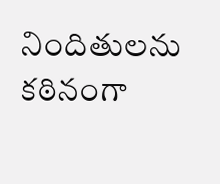నిందితులను కఠినంగా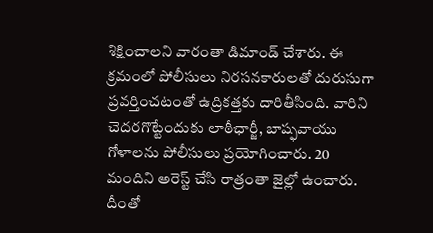శిక్షించాలని వారంతా డిమాండ్‌ చేశారు. ఈ క్రమంలో పోలీసులు నిరసనకారులతో దురుసుగా ప్రవర్తించటంతో ఉద్రికత్తకు దారితీసింది. వారిని చెదరగొట్టేందుకు లాఠీఛార్జీ, బాష్ఫవాయు గోళాలను పోలీసులు ప్రయోగించారు. 20 మందిని అరెస్ట్‌ చేసి రాత్రంతా జైల్లో ఉంచారు. దీంతో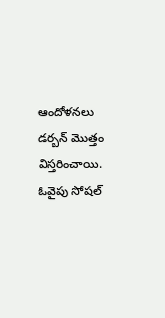ఆందోళనలు డర్బన్‌ మొత్తం విస్తరించాయి. ఓవైపు సోషల్‌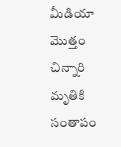మీడియా మొత్తం చిన్నారి మృతికి సంతాపం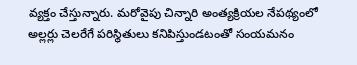వ్యక్తం చేస్తున్నారు. మరోవైపు చిన్నారి అంత్యక్రియల నేపథ్యంలో అల్లర్లు చెలరేగే పరిస్థితులు కనిపిస్తుండటంతో సంయమనం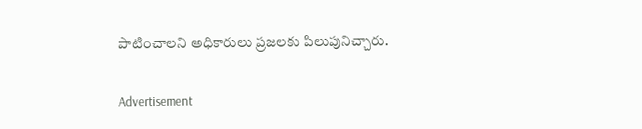పాటించాలని అధికారులు ప్రజలకు పిలుపునిచ్చారు.

Advertisement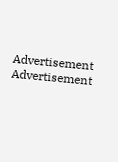Advertisement
Advertisement